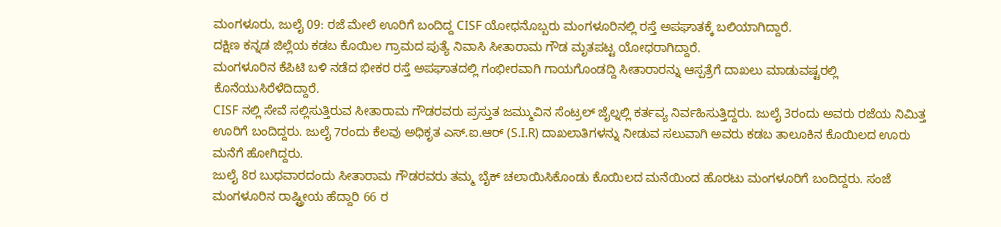ಮಂಗಳೂರು, ಜುಲೈ 09: ರಜೆ ಮೇಲೆ ಊರಿಗೆ ಬಂದಿದ್ದ CISF ಯೋಧನೊಬ್ಬರು ಮಂಗಳೂರಿನಲ್ಲಿ ರಸ್ತೆ ಅಪಘಾತಕ್ಕೆ ಬಲಿಯಾಗಿದ್ದಾರೆ.
ದಕ್ಷಿಣ ಕನ್ನಡ ಜಿಲ್ಲೆಯ ಕಡಬ ಕೊಯಿಲ ಗ್ರಾಮದ ಪುತ್ಯೆ ನಿವಾಸಿ ಸೀತಾರಾಮ ಗೌಡ ಮೃತಪಟ್ಟ ಯೋಧರಾಗಿದ್ದಾರೆ.
ಮಂಗಳೂರಿನ ಕೆಪಿಟಿ ಬಳಿ ನಡೆದ ಭೀಕರ ರಸ್ತೆ ಅಪಘಾತದಲ್ಲಿ ಗಂಭೀರವಾಗಿ ಗಾಯಗೊಂಡದ್ದಿ ಸೀತಾರಾರನ್ನು ಆಸ್ಪತ್ರೆಗೆ ದಾಖಲು ಮಾಡುವಷ್ಟರಲ್ಲಿ ಕೊನೆಯುಸಿರೆಳೆದಿದ್ದಾರೆ.
CISF ನಲ್ಲಿ ಸೇವೆ ಸಲ್ಲಿಸುತ್ತಿರುವ ಸೀತಾರಾಮ ಗೌಡರವರು ಪ್ರಸ್ತುತ ಜಮ್ಮುವಿನ ಸೆಂಟ್ರಲ್ ಜೈಲ್ನಲ್ಲಿ ಕರ್ತವ್ಯ ನಿರ್ವಹಿಸುತ್ತಿದ್ದರು. ಜುಲೈ 3ರಂದು ಅವರು ರಜೆಯ ನಿಮಿತ್ತ ಊರಿಗೆ ಬಂದಿದ್ದರು. ಜುಲೈ 7ರಂದು ಕೆಲವು ಅಧಿಕೃತ ಎಸ್.ಐ.ಆರ್ (S.I.R) ದಾಖಲಾತಿಗಳನ್ನು ನೀಡುವ ಸಲುವಾಗಿ ಅವರು ಕಡಬ ತಾಲೂಕಿನ ಕೊಯಿಲದ ಊರು ಮನೆಗೆ ಹೋಗಿದ್ದರು.
ಜುಲೈ 8ರ ಬುಧವಾರದಂದು ಸೀತಾರಾಮ ಗೌಡರವರು ತಮ್ಮ ಬೈಕ್ ಚಲಾಯಿಸಿಕೊಂಡು ಕೊಯಿಲದ ಮನೆಯಿಂದ ಹೊರಟು ಮಂಗಳೂರಿಗೆ ಬಂದಿದ್ದರು. ಸಂಜೆ ಮಂಗಳೂರಿನ ರಾಷ್ಟ್ರೀಯ ಹೆದ್ದಾರಿ 66 ರ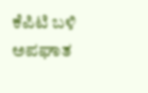ಕೆಪಿಟಿ ಬಳಿ ಅಪಘಾತ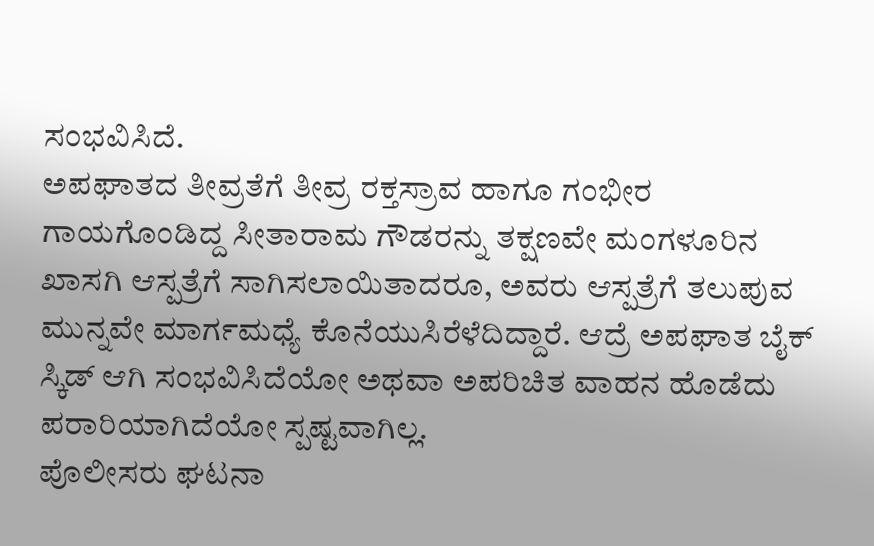ಸಂಭವಿಸಿದೆ.
ಅಪಘಾತದ ತೀವ್ರತೆಗೆ ತೀವ್ರ ರಕ್ತಸ್ರಾವ ಹಾಗೂ ಗಂಭೀರ ಗಾಯಗೊಂಡಿದ್ದ ಸೀತಾರಾಮ ಗೌಡರನ್ನು ತಕ್ಷಣವೇ ಮಂಗಳೂರಿನ ಖಾಸಗಿ ಆಸ್ಪತ್ರೆಗೆ ಸಾಗಿಸಲಾಯಿತಾದರೂ, ಅವರು ಆಸ್ಪತ್ರೆಗೆ ತಲುಪುವ ಮುನ್ನವೇ ಮಾರ್ಗಮಧ್ಯೆ ಕೊನೆಯುಸಿರೆಳೆದಿದ್ದಾರೆ. ಆದ್ರೆ ಅಪಘಾತ ಬೈಕ್ ಸ್ಕಿಡ್ ಆಗಿ ಸಂಭವಿಸಿದೆಯೋ ಅಥವಾ ಅಪರಿಚಿತ ವಾಹನ ಹೊಡೆದು ಪರಾರಿಯಾಗಿದೆಯೋ ಸ್ಪಷ್ಟವಾಗಿಲ್ಲ.
ಪೊಲೀಸರು ಘಟನಾ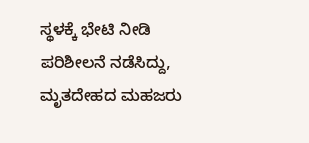ಸ್ಥಳಕ್ಕೆ ಭೇಟಿ ನೀಡಿ ಪರಿಶೀಲನೆ ನಡೆಸಿದ್ದು, ಮೃತದೇಹದ ಮಹಜರು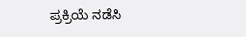ಪ್ರಕ್ರಿಯೆ ನಡೆಸಿ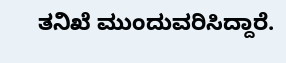ತನಿಖೆ ಮುಂದುವರಿಸಿದ್ದಾರೆ.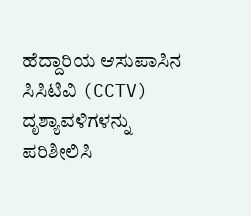ಹೆದ್ದಾರಿಯ ಆಸುಪಾಸಿನ ಸಿಸಿಟಿವಿ (CCTV) ದೃಶ್ಯಾವಳಿಗಳನ್ನು ಪರಿಶೀಲಿಸಿ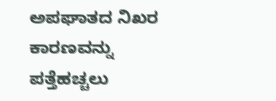ಅಪಘಾತದ ನಿಖರ ಕಾರಣವನ್ನು ಪತ್ತೆಹಚ್ಚಲು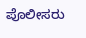ಪೊಲೀಸರು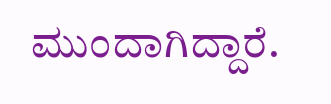ಮುಂದಾಗಿದ್ದಾರೆ.